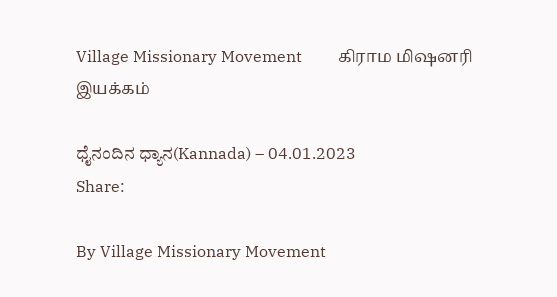Village Missionary Movement         கிராம மிஷனரி இயக்கம்

ಧೈನಂದಿನ ಧ್ಯಾನ(Kannada) – 04.01.2023
Share:

By Village Missionary Movement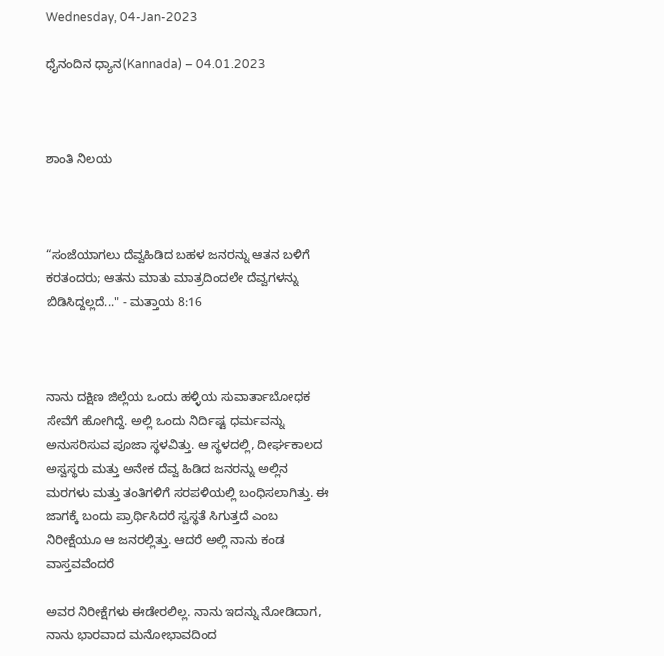Wednesday, 04-Jan-2023

ಧೈನಂದಿನ ಧ್ಯಾನ(Kannada) – 04.01.2023



ಶಾಂತಿ ನಿಲಯ



“ಸಂಜೆಯಾಗಲು ದೆವ್ವಹಿಡಿದ ಬಹಳ ಜನರನ್ನು ಆತನ ಬಳಿಗೆ ಕರತಂದರು; ಆತನು ಮಾತು ಮಾತ್ರದಿಂದಲೇ ದೆವ್ವಗಳನ್ನು ಬಿಡಿಸಿದ್ದಲ್ಲದೆ..." - ಮತ್ತಾಯ 8:16



ನಾನು ದಕ್ಷಿಣ ಜಿಲ್ಲೆಯ ಒಂದು ಹಳ್ಳಿಯ ಸುವಾರ್ತಾಬೋಧಕ ಸೇವೆಗೆ ಹೋಗಿದ್ದೆ. ಅಲ್ಲಿ ಒಂದು ನಿರ್ದಿಷ್ಟ ಧರ್ಮವನ್ನು ಅನುಸರಿಸುವ ಪೂಜಾ ಸ್ಥಳವಿತ್ತು. ಆ ಸ್ಥಳದಲ್ಲಿ, ದೀರ್ಘಕಾಲದ ಅಸ್ವಸ್ಥರು ಮತ್ತು ಅನೇಕ ದೆವ್ವ ಹಿಡಿದ ಜನರನ್ನು ಅಲ್ಲಿನ ಮರಗಳು ಮತ್ತು ತಂತಿಗಳಿಗೆ ಸರಪಳಿಯಲ್ಲಿ ಬಂಧಿಸಲಾಗಿತ್ತು. ಈ ಜಾಗಕ್ಕೆ ಬಂದು ಪ್ರಾರ್ಥಿಸಿದರೆ ಸ್ವಸ್ಥತೆ ಸಿಗುತ್ತದೆ ಎಂಬ ನಿರೀಕ್ಷೆಯೂ ಆ ಜನರಲ್ಲಿತ್ತು. ಆದರೆ ಅಲ್ಲಿ ನಾನು ಕಂಡ ವಾಸ್ತವವೆಂದರೆ

ಅವರ ನಿರೀಕ್ಷೆಗಳು ಈಡೇರಲಿಲ್ಲ. ನಾನು ಇದನ್ನು ನೋಡಿದಾಗ, ನಾನು ಭಾರವಾದ ಮನೋಭಾವದಿಂದ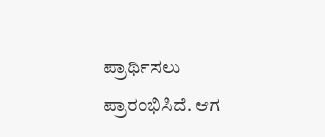ಪ್ರಾರ್ಥಿಸಲು ಪ್ರಾರಂಭಿಸಿದೆ. ಆಗ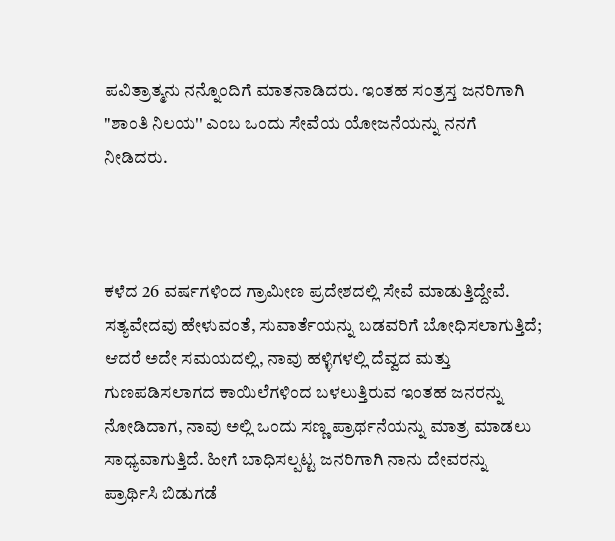ಪವಿತ್ರಾತ್ಮನು ನನ್ನೊಂದಿಗೆ ಮಾತನಾಡಿದರು. ಇಂತಹ ಸಂತ್ರಸ್ತ ಜನರಿಗಾಗಿ "ಶಾಂತಿ ನಿಲಯ'' ಎಂಬ ಒಂದು ಸೇವೆಯ ಯೋಜನೆಯನ್ನು ನನಗೆ ನೀಡಿದರು.



ಕಳೆದ 26 ವರ್ಷಗಳಿಂದ ಗ್ರಾಮೀಣ ಪ್ರದೇಶದಲ್ಲಿ ಸೇವೆ ಮಾಡುತ್ತಿದ್ದೇವೆ. ಸತ್ಯವೇದವು ಹೇಳುವಂತೆ, ಸುವಾರ್ತೆಯನ್ನು ಬಡವರಿಗೆ ಬೋಧಿಸಲಾಗುತ್ತಿದೆ; ಆದರೆ ಅದೇ ಸಮಯದಲ್ಲಿ, ನಾವು ಹಳ್ಳಿಗಳಲ್ಲಿ ದೆವ್ವದ ಮತ್ತು ಗುಣಪಡಿಸಲಾಗದ ಕಾಯಿಲೆಗಳಿಂದ ಬಳಲುತ್ತಿರುವ ಇಂತಹ ಜನರನ್ನು ನೋಡಿದಾಗ, ನಾವು ಅಲ್ಲಿ ಒಂದು ಸಣ್ಣ ಪ್ರಾರ್ಥನೆಯನ್ನು ಮಾತ್ರ ಮಾಡಲು ಸಾಧ್ಯವಾಗುತ್ತಿದೆ. ಹೀಗೆ ಬಾಧಿಸಲ್ಪಟ್ಟ ಜನರಿಗಾಗಿ ನಾನು ದೇವರನ್ನು ಪ್ರಾರ್ಥಿಸಿ ಬಿಡುಗಡೆ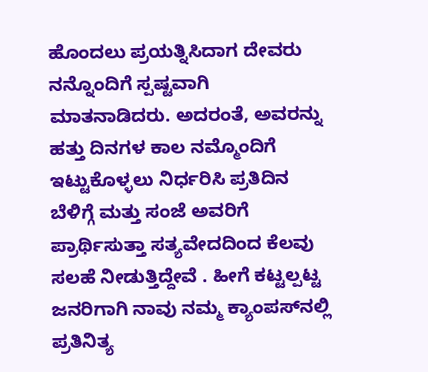ಹೊಂದಲು ಪ್ರಯತ್ನಿಸಿದಾಗ ದೇವರು ನನ್ನೊಂದಿಗೆ ಸ್ಪಷ್ಟವಾಗಿ ಮಾತನಾಡಿದರು. ಅದರಂತೆ, ಅವರನ್ನು ಹತ್ತು ದಿನಗಳ ಕಾಲ ನಮ್ಮೊಂದಿಗೆ ಇಟ್ಟುಕೊಳ್ಳಲು ನಿರ್ಧರಿಸಿ ಪ್ರತಿದಿನ ಬೆಳಿಗ್ಗೆ ಮತ್ತು ಸಂಜೆ ಅವರಿಗೆ ಪ್ರಾರ್ಥಿಸುತ್ತಾ ಸತ್ಯವೇದದಿಂದ ಕೆಲವು ಸಲಹೆ ನೀಡುತ್ತಿದ್ದೇವೆ . ಹೀಗೆ ಕಟ್ಟಲ್ಪಟ್ಟ ಜನರಿಗಾಗಿ ನಾವು ನಮ್ಮ ಕ್ಯಾಂಪಸ್‌ನಲ್ಲಿ ಪ್ರತಿನಿತ್ಯ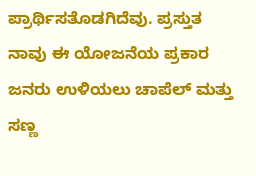ಪ್ರಾರ್ಥಿಸತೊಡಗಿದೆವು. ಪ್ರಸ್ತುತ ನಾವು ಈ ಯೋಜನೆಯ ಪ್ರಕಾರ ಜನರು ಉಳಿಯಲು ಚಾಪೆಲ್ ಮತ್ತು ಸಣ್ಣ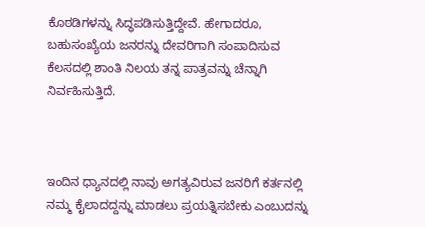ಕೊಠಡಿಗಳನ್ನು ಸಿದ್ಧಪಡಿಸುತ್ತಿದ್ದೇವೆ. ಹೇಗಾದರೂ, ಬಹುಸಂಖ್ಯೆಯ ಜನರನ್ನು ದೇವರಿಗಾಗಿ ಸಂಪಾದಿಸುವ ಕೆಲಸದಲ್ಲಿ ಶಾಂತಿ ನಿಲಯ ತನ್ನ ಪಾತ್ರವನ್ನು ಚೆನ್ನಾಗಿ ನಿರ್ವಹಿಸುತ್ತಿದೆ.



ಇಂದಿನ ಧ್ಯಾನದಲ್ಲಿ ನಾವು ಅಗತ್ಯವಿರುವ ಜನರಿಗೆ ಕರ್ತನಲ್ಲಿ ನಮ್ಮ ಕೈಲಾದದ್ದನ್ನು ಮಾಡಲು ಪ್ರಯತ್ನಿಸಬೇಕು ಎಂಬುದನ್ನು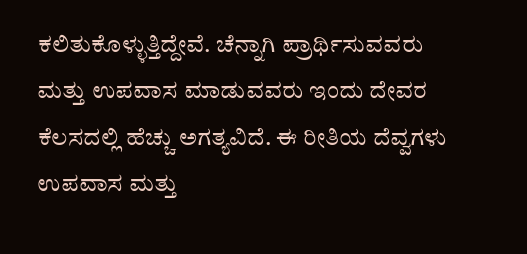ಕಲಿತುಕೊಳ್ಳುತ್ತಿದ್ದೇವೆ. ಚೆನ್ನಾಗಿ ಪ್ರಾರ್ಥಿಸುವವರು ಮತ್ತು ಉಪವಾಸ ಮಾಡುವವರು ಇಂದು ದೇವರ ಕೆಲಸದಲ್ಲಿ ಹೆಚ್ಚು ಅಗತ್ಯವಿದೆ. ಈ ರೀತಿಯ ದೆವ್ವಗಳು ಉಪವಾಸ ಮತ್ತು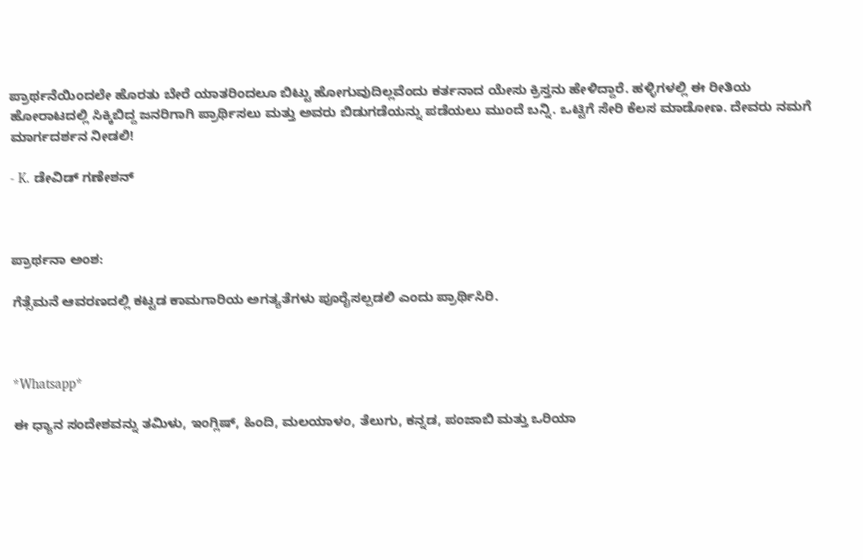ಪ್ರಾರ್ಥನೆಯಿಂದಲೇ ಹೊರತು ಬೇರೆ ಯಾತರಿಂದಲೂ ಬಿಟ್ಟು ಹೋಗುವುದಿಲ್ಲವೆಂದು ಕರ್ತನಾದ ಯೇಸು ಕ್ರಿಸ್ತನು ಹೇಳಿದ್ದಾರೆ. ಹಳ್ಳಿಗಳಲ್ಲಿ ಈ ರೀತಿಯ ಹೋರಾಟದಲ್ಲಿ ಸಿಕ್ಕಿಬಿದ್ದ ಜನರಿಗಾಗಿ ಪ್ರಾರ್ಥಿಸಲು ಮತ್ತು ಅವರು ಬಿಡುಗಡೆಯನ್ನು ಪಡೆಯಲು ಮುಂದೆ ಬನ್ನಿ. ಒಟ್ಟಿಗೆ ಸೇರಿ ಕೆಲಸ ಮಾಡೋಣ. ದೇವರು ನಮಗೆ ಮಾರ್ಗದರ್ಶನ ನೀಡಲಿ!

- K. ಡೇವಿಡ್ ಗಣೇಶನ್



ಪ್ರಾರ್ಥನಾ ಅಂಶ:

ಗೆತ್ಸೆಮನೆ ಆವರಣದಲ್ಲಿ ಕಟ್ಟಡ ಕಾಮಗಾರಿಯ ಅಗತ್ಯತೆಗಳು ಪೂರೈಸಲ್ಪಡಲಿ ಎಂದು ಪ್ರಾರ್ಥಿಸಿರಿ.



*Whatsapp*

ಈ ಧ್ಯಾನ ಸಂದೇಶವನ್ನು ತಮಿಳು, ಇಂಗ್ಲಿಷ್, ಹಿಂದಿ, ಮಲಯಾಳಂ, ತೆಲುಗು, ಕನ್ನಡ, ಪಂಜಾಬಿ ಮತ್ತು ಒರಿಯಾ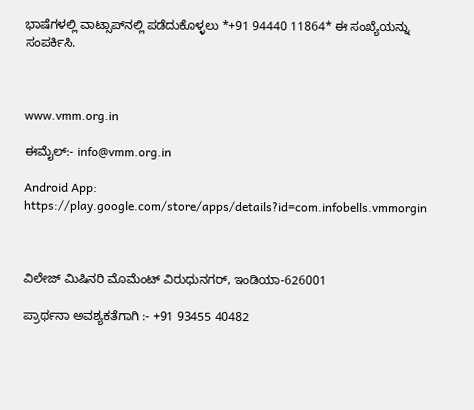ಭಾಷೆಗಳಲ್ಲಿ ವಾಟ್ಸಾಪ್‌ನಲ್ಲಿ ಪಡೆದುಕೊಳ್ಳಲು *+91 94440 11864* ಈ ಸಂಖ್ಯೆಯನ್ನು ಸಂಪರ್ಕಿಸಿ.



www.vmm.org.in

ಈಮೈಲ್:- info@vmm.org.in

Android App: https://play.google.com/store/apps/details?id=com.infobells.vmmorgin



ವಿಲೇಜ್ ಮಿಷಿನರಿ ಮೊಮೆಂಟ್ ವಿರುಧುನಗರ್, ಇಂಡಿಯಾ-626001

ಪ್ರಾರ್ಥನಾ ಅವಶ್ಯಕತೆಗಾಗಿ :- +91 93455 40482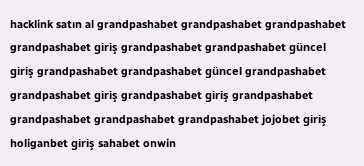hacklink satın al grandpashabet grandpashabet grandpashabet grandpashabet giriş grandpashabet grandpashabet güncel giriş grandpashabet grandpashabet güncel grandpashabet grandpashabet giriş grandpashabet giriş grandpashabet grandpashabet grandpashabet grandpashabet jojobet giriş holiganbet giriş sahabet onwin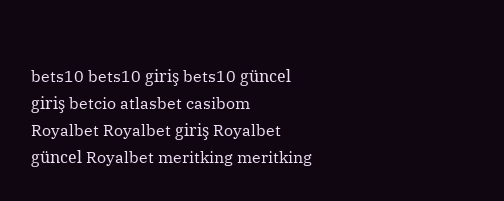bets10 bets10 giriş bets10 güncel giriş betcio atlasbet casibom Royalbet Royalbet giriş Royalbet güncel Royalbet meritking meritking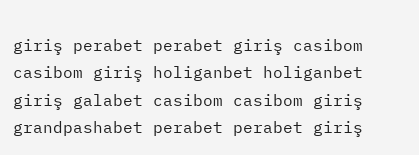giriş perabet perabet giriş casibom casibom giriş holiganbet holiganbet giriş galabet casibom casibom giriş grandpashabet perabet perabet giriş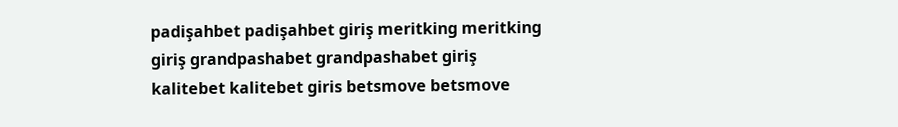padişahbet padişahbet giriş meritking meritking giriş grandpashabet grandpashabet giriş kalitebet kalitebet giris betsmove betsmove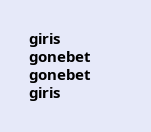giris gonebet gonebet giris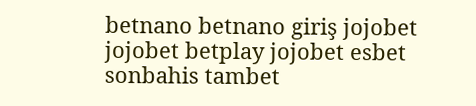betnano betnano giriş jojobet jojobet betplay jojobet esbet sonbahis tambet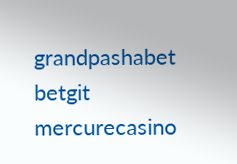grandpashabet betgit mercurecasino